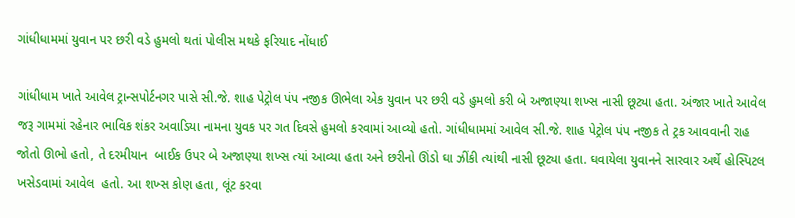ગાંધીધામમાં યુવાન પર છરી વડે હુમલો થતાં પોલીસ મથકે ફરિયાદ નોંધાઈ

ગાંધીધામ ખાતે આવેલ ટ્રાન્સપોર્ટનગર પાસે સી.જે. શાહ પેટ્રોલ પંપ નજીક ઊભેલા એક યુવાન પર છરી વડે હુમલો કરી બે અજાણ્યા શખ્સ નાસી છૂટ્યા હતા. અંજાર ખાતે આવેલ જરૂ ગામમાં રહેનાર ભાવિક શંકર અવાડિયા નામના યુવક પર ગત દિવસે હુમલો કરવામાં આવ્યો હતો. ગાંધીધામમાં આવેલ સી.જે. શાહ પેટ્રોલ પંપ નજીક તે ટ્રક આવવાની રાહ જોતો ઊભો હતો, તે દરમીયાન  બાઈક ઉપર બે અજાણ્યા શખ્સ ત્યાં આવ્યા હતા અને છરીનો ઊંડો ઘા ઝીંકી ત્યાંથી નાસી છૂટ્યા હતા. ઘવાયેલા યુવાનને સારવાર અર્થે હોસ્પિટલ ખસેડવામાં આવેલ  હતો. આ શખ્સ કોણ હતા, લૂંટ કરવા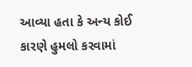આવ્યા હતા કે અન્ય કોઈ કારણે હુમલો કરવામાં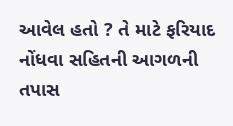આવેલ હતો ? તે માટે ફરિયાદ નોંધવા સહિતની આગળની તપાસ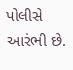પોલીસે આરંભી છે.